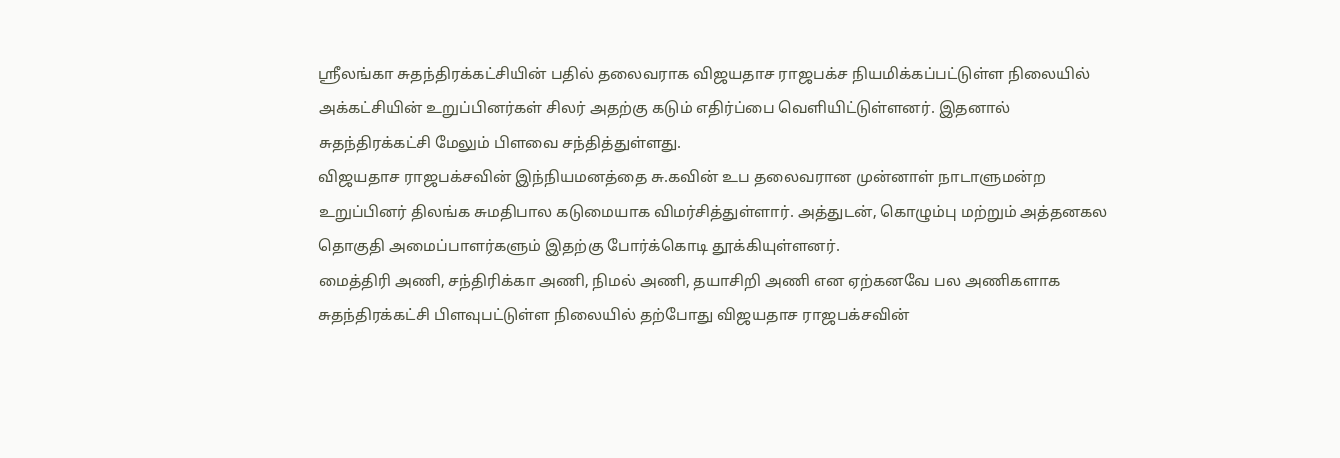ஸ்ரீலங்கா சுதந்திரக்கட்சியின் பதில் தலைவராக விஜயதாச ராஜபக்ச நியமிக்கப்பட்டுள்ள நிலையில் அக்கட்சியின் உறுப்பினர்கள் சிலர் அதற்கு கடும் எதிர்ப்பை வெளியிட்டுள்ளனர். இதனால் சுதந்திரக்கட்சி மேலும் பிளவை சந்தித்துள்ளது.
விஜயதாச ராஜபக்சவின் இந்நியமனத்தை சு.கவின் உப தலைவரான முன்னாள் நாடாளுமன்ற உறுப்பினர் திலங்க சுமதிபால கடுமையாக விமர்சித்துள்ளார். அத்துடன், கொழும்பு மற்றும் அத்தனகல தொகுதி அமைப்பாளர்களும் இதற்கு போர்க்கொடி தூக்கியுள்ளனர்.
மைத்திரி அணி, சந்திரிக்கா அணி, நிமல் அணி, தயாசிறி அணி என ஏற்கனவே பல அணிகளாக சுதந்திரக்கட்சி பிளவுபட்டுள்ள நிலையில் தற்போது விஜயதாச ராஜபக்சவின்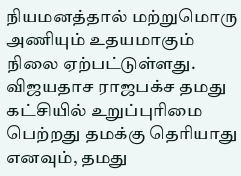நியமனத்தால் மற்றுமொரு அணியும் உதயமாகும் நிலை ஏற்பட்டுள்ளது.
விஜயதாச ராஜபக்ச தமது கட்சியில் உறுப்புரிமை பெற்றது தமக்கு தெரியாது எனவும், தமது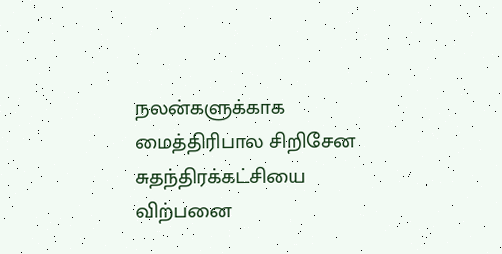நலன்களுக்காக மைத்திரிபால சிறிசேன சுதந்திரக்கட்சியை விற்பனை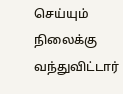செய்யும் நிலைக்கு வந்துவிட்டார்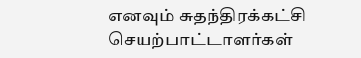எனவும் சுதந்திரக்கட்சி செயற்பாட்டாளர்கள்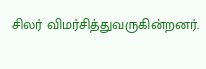சிலர் விமர்சித்துவருகின்றனர்.